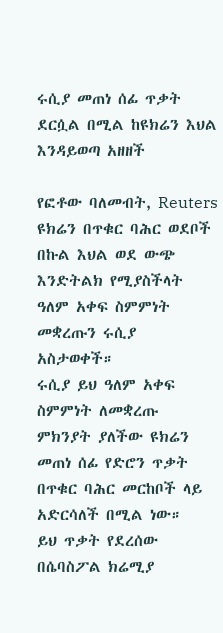ሩሲያ መጠነ ሰፊ ጥቃት ደርሷል በሚል ከዩክሬን እህል እንዳይወጣ አዘዘች

የፎቶው ባለመብት, Reuters
ዩክሬን በጥቁር ባሕር ወደቦች በኩል እህል ወደ ውጭ እንድትልክ የሚያስችላት ዓለም አቀፍ ስምምነት መቋረጡን ሩሲያ አስታወቀች።
ሩሲያ ይህ ዓለም አቀፍ ስምምነት ለመቋረጡ ምክንያት ያለችው ዩክሬን መጠነ ሰፊ የድሮን ጥቃት በጥቁር ባሕር መርከቦች ላይ አድርሳለች በሚል ነው።
ይህ ጥቃት የደረሰው በሴባስፖል ክሬሚያ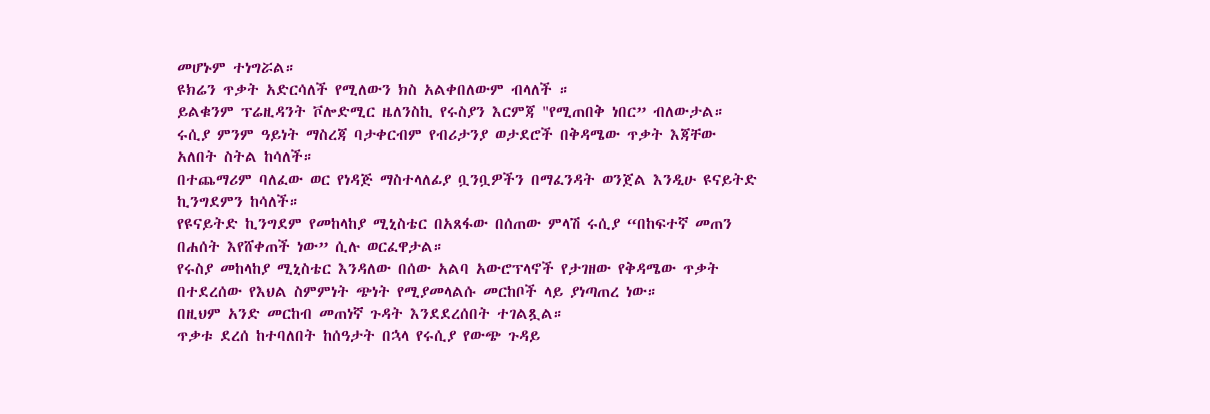መሆኑም ተነግሯል።
ዩክሬን ጥቃት አድርሳለች የሚለውን ክስ አልቀበለውም ብላለች ።
ይልቁንም ፕሬዚዳንት ቮሎድሚር ዜለንስኪ የሩስያን እርምጃ "የሚጠበቅ ነበር” ብለውታል።
ሩሲያ ምንም ዓይነት ማስረጃ ባታቀርብም የብሪታንያ ወታደሮች በቅዳሜው ጥቃት እጃቸው አለበት ስትል ከሳለች።
በተጨማሪም ባለፈው ወር የነዳጅ ማስተላለፊያ ቧንቧዎችን በማፈንዳት ወንጀል እንዲሁ ዩናይትድ ኪንግደምን ከሳለች።
የዩናይትድ ኪንግደም የመከላከያ ሚኒስቴር በአጸፋው በሰጠው ምላሽ ሩሲያ “በከፍተኛ መጠን በሐሰት እየሸቀጠች ነው” ሲሉ ወርፈዋታል።
የሩስያ መከላከያ ሚኒስቴር እንዳለው በሰው አልባ አውሮፕላኖች የታገዘው የቅዳሜው ጥቃት በተደረሰው የእህል ስምምነት ጭነት የሚያመላልሱ መርከቦች ላይ ያነጣጠረ ነው።
በዚህም አንድ መርከብ መጠነኛ ጉዳት እንደደረሰበት ተገልጿል።
ጥቃቱ ደረሰ ከተባለበት ከሰዓታት በኋላ የሩሲያ የውጭ ጉዳይ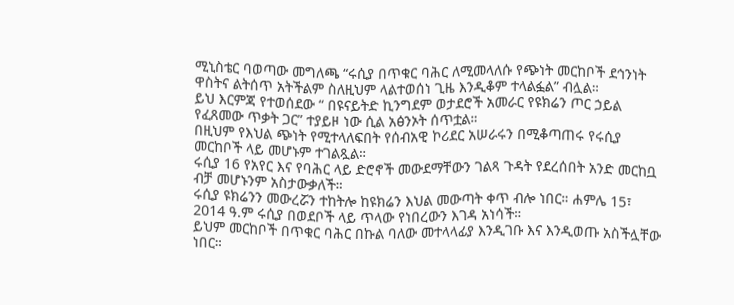ሚኒስቴር ባወጣው መግለጫ “ሩሲያ በጥቁር ባሕር ለሚመላለሱ የጭነት መርከቦች ደኅንነት ዋስትና ልትሰጥ አትችልም ስለዚህም ላልተወሰነ ጊዜ እንዲቆም ተላልፏል” ብሏል።
ይህ እርምጃ የተወሰደው “ በዩናይትድ ኪንግደም ወታደሮች አመራር የዩክሬን ጦር ኃይል የፈጸመው ጥቃት ጋር” ተያይዞ ነው ሲል አፅንኦት ሰጥቷል።
በዚህም የእህል ጭነት የሚተላለፍበት የሰብአዊ ኮሪደር አሠራሩን በሚቆጣጠሩ የሩሲያ መርከቦች ላይ መሆኑም ተገልጿል።
ሩሲያ 16 የአየር እና የባሕር ላይ ድሮኖች መውደማቸውን ገልጻ ጉዳት የደረሰበት አንድ መርከቧ ብቻ መሆኑንም አስታውቃለች።
ሩሲያ ዩክሬንን መውረሯን ተከትሎ ከዩክሬን እህል መውጣት ቀጥ ብሎ ነበር። ሐምሌ 15፣ 2014 ዓ.ም ሩሲያ በወደቦች ላይ ጥላው የነበረውን እገዳ አነሳች።
ይህም መርከቦች በጥቁር ባሕር በኩል ባለው መተላላፊያ እንዲገቡ እና እንዲወጡ አስችሏቸው ነበር።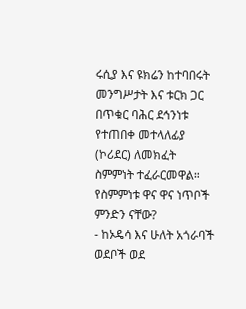ሩሲያ እና ዩክሬን ከተባበሩት መንግሥታት እና ቱርክ ጋር በጥቁር ባሕር ደኅንነቱ የተጠበቀ መተላለፊያ (ኮሪደር) ለመክፈት ስምምነት ተፈራርመዋል።
የስምምነቱ ዋና ዋና ነጥቦች ምንድን ናቸው?
- ከኦዴሳ እና ሁለት አጎራባች ወደቦች ወደ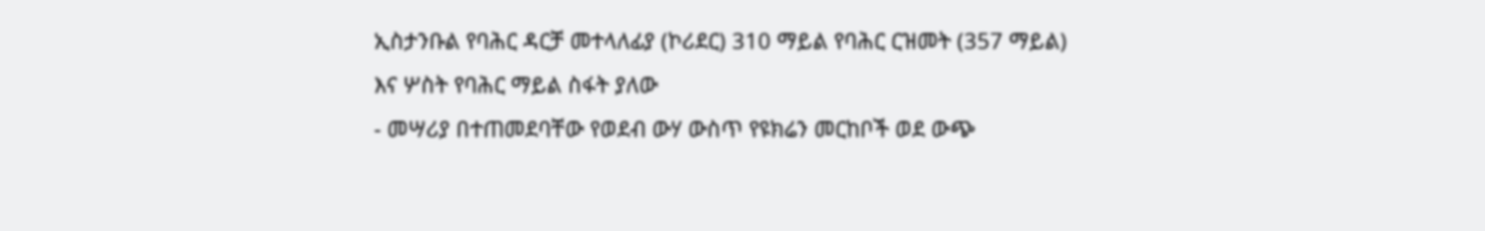ኢስታንቡል የባሕር ዳርቻ መተላለፊያ (ኮሪደር) 310 ማይል የባሕር ርዝመት (357 ማይል) እና ሦስት የባሕር ማይል ስፋት ያለው
- መሣሪያ በተጠመደባቸው የወደብ ውሃ ውስጥ የዩክሬን መርከቦች ወደ ውጭ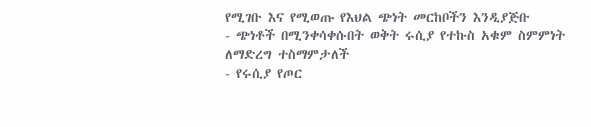የሚገቡ እና የሚወጡ የእህል ጭነት መርከቦችን እንዲያጅቡ
- ጭነቶች በሚንቀሳቀሱበት ወቅት ሩሲያ የተኩስ አቁም ስምምነት ለማድረግ ተስማምታለች
- የሩሲያ የጦር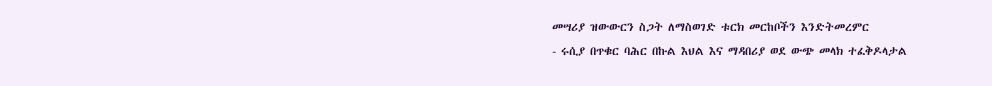መሣሪያ ዝውውርን ስጋት ለማስወገድ ቱርክ መርከቦችን እንድትመረምር
- ሩሲያ በጥቁር ባሕር በኩል እህል እና ማዳበሪያ ወደ ውጭ መላክ ተፈቅዶላታል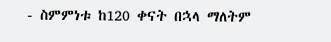- ስምምነቱ ከ120 ቀናት በኋላ ማለትም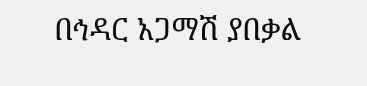በኅዳር አጋማሽ ያበቃል